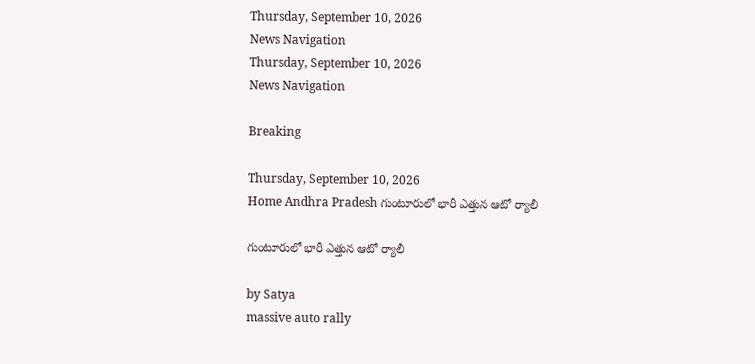Thursday, September 10, 2026
News Navigation
Thursday, September 10, 2026
News Navigation

Breaking

Thursday, September 10, 2026
Home Andhra Pradesh గుంటూరులో భారీ ఎత్తున ఆటో ర్యాలీ

గుంటూరులో భారీ ఎత్తున ఆటో ర్యాలీ

by Satya
massive auto rally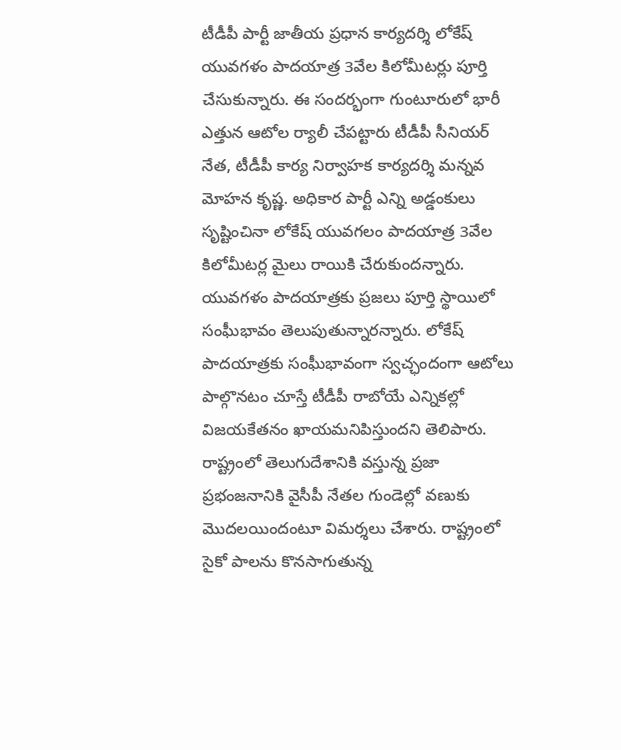టీడీపీ పార్టీ జాతీయ ప్రధాన కార్యదర్శి లోకేష్ యువగళం పాదయాత్ర 3వేల కిలోమీటర్లు పూర్తి చేసుకున్నారు. ఈ సందర్భంగా గుంటూరులో భారీ ఎత్తున ఆటోల ర్యాలీ చేపట్టారు టీడీపీ సీనియర్ నేత, టీడీపీ కార్య నిర్వాహక కార్యదర్శి మన్నవ మోహన కృష్ణ. అధికార పార్టీ ఎన్ని అడ్డంకులు సృష్టించినా లోకేష్ యువగలం పాదయాత్ర 3వేల కిలోమీటర్ల మైలు రాయికి చేరుకుందన్నారు. యువగళం పాదయాత్రకు ప్రజలు పూర్తి స్థాయిలో సంఘీభావం తెలుపుతున్నారన్నారు. లోకేష్ పాదయాత్రకు సంఘీభావంగా స్వచ్ఛందంగా ఆటోలు పాల్గొనటం చూస్తే టీడీపీ రాబోయే ఎన్నికల్లో విజయకేతనం ఖాయమనిపిస్తుందని తెలిపారు. రాష్ట్రంలో తెలుగుదేశానికి వస్తున్న ప్రజా ప్రభంజనానికి వైసీపీ నేతల గుండెల్లో వణుకు మొదలయిందంటూ విమర్శలు చేశారు. రాష్ట్రంలో సైకో పాలను కొనసాగుతున్న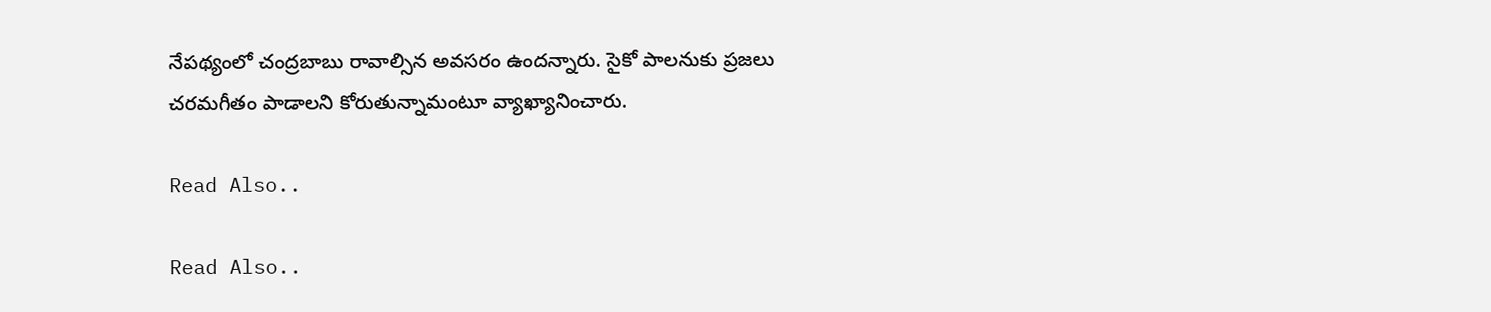నేపథ్యంలో చంద్రబాబు రావాల్సిన అవసరం ఉందన్నారు. సైకో పాలనుకు ప్రజలు చరమగీతం పాడాలని కోరుతున్నామంటూ వ్యాఖ్యానించారు.

Read Also..

Read Also..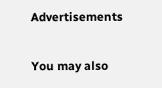Advertisements

You may also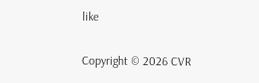like

Copyright © 2026 CVR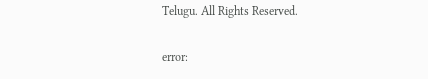Telugu. All Rights Reserved.

error: